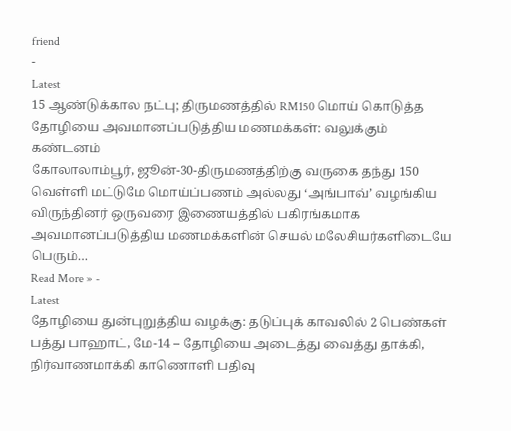friend
-
Latest
15 ஆண்டுக்கால நட்பு; திருமணத்தில் RM150 மொய் கொடுத்த தோழியை அவமானப்படுத்திய மணமக்கள்: வலுக்கும் கண்டனம்
கோலாலாம்பூர், ஜூன்-30-திருமணத்திற்கு வருகை தந்து 150 வெள்ளி மட்டுமே மொய்ப்பணம் அல்லது ‘அங்பாவ்’ வழங்கிய விருந்தினர் ஒருவரை இணையத்தில் பகிரங்கமாக அவமானப்படுத்திய மணமக்களின் செயல் மலேசியர்களிடையே பெரும்…
Read More » -
Latest
தோழியை துன்புறுத்திய வழக்கு: தடுப்புக் காவலில் 2 பெண்கள்
பத்து பாஹாட், மே-14 – தோழியை அடைத்து வைத்து தாக்கி, நிர்வாணமாக்கி காணொளி பதிவு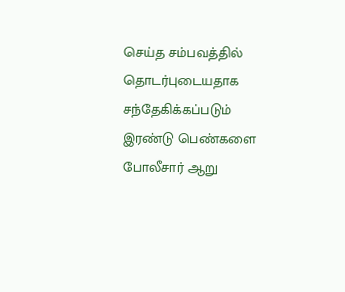செய்த சம்பவத்தில் தொடர்புடையதாக சந்தேகிக்கப்படும் இரண்டு பெண்களை போலீசார் ஆறு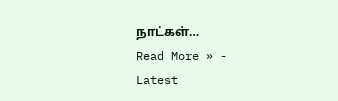நாட்கள்…
Read More » -
Latest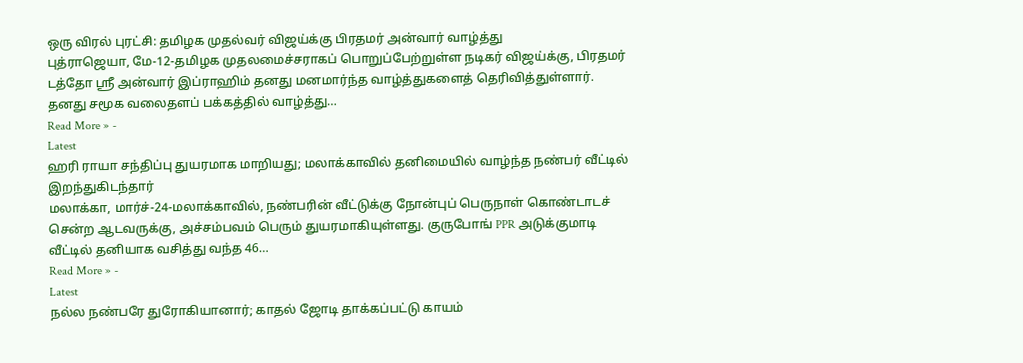ஒரு விரல் புரட்சி: தமிழக முதல்வர் விஜய்க்கு பிரதமர் அன்வார் வாழ்த்து
புத்ராஜெயா, மே-12-தமிழக முதலமைச்சராகப் பொறுப்பேற்றுள்ள நடிகர் விஜய்க்கு, பிரதமர் டத்தோ ஸ்ரீ அன்வார் இப்ராஹிம் தனது மனமார்ந்த வாழ்த்துகளைத் தெரிவித்துள்ளார். தனது சமூக வலைதளப் பக்கத்தில் வாழ்த்து…
Read More » -
Latest
ஹரி ராயா சந்திப்பு துயரமாக மாறியது; மலாக்காவில் தனிமையில் வாழ்ந்த நண்பர் வீட்டில் இறந்துகிடந்தார்
மலாக்கா, மார்ச்-24-மலாக்காவில், நண்பரின் வீட்டுக்கு நோன்புப் பெருநாள் கொண்டாடச் சென்ற ஆடவருக்கு, அச்சம்பவம் பெரும் துயரமாகியுள்ளது. குருபோங் PPR அடுக்குமாடி வீட்டில் தனியாக வசித்து வந்த 46…
Read More » -
Latest
நல்ல நண்பரே துரோகியானார்; காதல் ஜோடி தாக்கப்பட்டு காயம்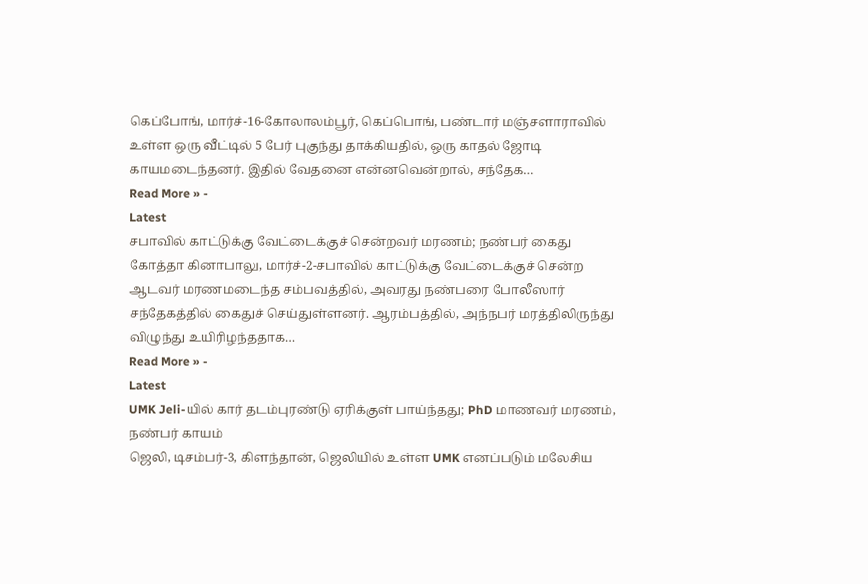கெப்போங், மார்ச்-16-கோலாலம்பூர், கெப்பொங், பண்டார் மஞ்சளாராவில் உள்ள ஒரு வீட்டில் 5 பேர் புகுந்து தாக்கியதில், ஒரு காதல் ஜோடி காயமடைந்தனர். இதில் வேதனை என்னவென்றால், சந்தேக…
Read More » -
Latest
சபாவில் காட்டுக்கு வேட்டைக்குச் சென்றவர் மரணம்; நண்பர் கைது
கோத்தா கினாபாலு, மார்ச்-2-சபாவில் காட்டுக்கு வேட்டைக்குச் சென்ற ஆடவர் மரணமடைந்த சம்பவத்தில், அவரது நண்பரை போலீஸார் சந்தேகத்தில் கைதுச் செய்துள்ளனர். ஆரம்பத்தில், அந்நபர் மரத்திலிருந்து விழுந்து உயிரிழந்ததாக…
Read More » -
Latest
UMK Jeli-யில் கார் தடம்புரண்டு ஏரிக்குள் பாய்ந்தது; PhD மாணவர் மரணம், நண்பர் காயம்
ஜெலி, டிசம்பர்-3, கிளந்தான், ஜெலியில் உள்ள UMK எனப்படும் மலேசிய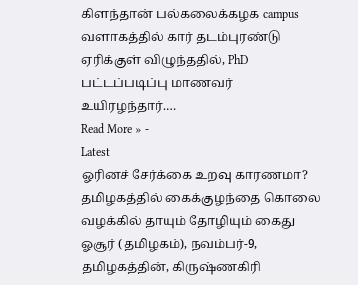கிளந்தான் பல்கலைக்கழக campus வளாகத்தில் கார் தடம்புரண்டு ஏரிக்குள் விழுந்ததில், PhD பட்டப்படிப்பு மாணவர் உயிரழந்தார்.…
Read More » -
Latest
ஓரினச் சேர்க்கை உறவு காரணமா? தமிழகத்தில் கைக்குழந்தை கொலை வழக்கில் தாயும் தோழியும் கைது
ஓசூர் (தமிழகம்), நவம்பர்-9, தமிழகத்தின், கிருஷ்ணகிரி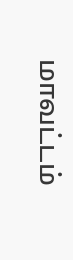மாவட்டம்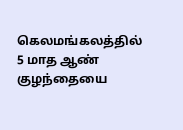கெலமங்கலத்தில் 5 மாத ஆண் குழந்தையை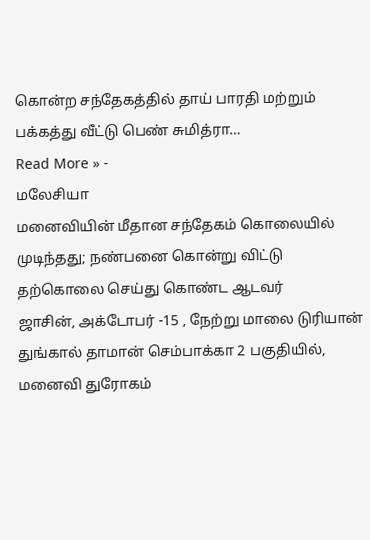கொன்ற சந்தேகத்தில் தாய் பாரதி மற்றும் பக்கத்து வீட்டு பெண் சுமித்ரா…
Read More » -
மலேசியா
மனைவியின் மீதான சந்தேகம் கொலையில் முடிந்தது; நண்பனை கொன்று விட்டு தற்கொலை செய்து கொண்ட ஆடவர்
ஜாசின், அக்டோபர் -15 , நேற்று மாலை டுரியான் துங்கால் தாமான் செம்பாக்கா 2 பகுதியில், மனைவி துரோகம்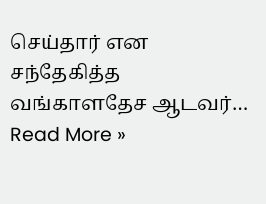செய்தார் என சந்தேகித்த வங்காளதேச ஆடவர்…
Read More »